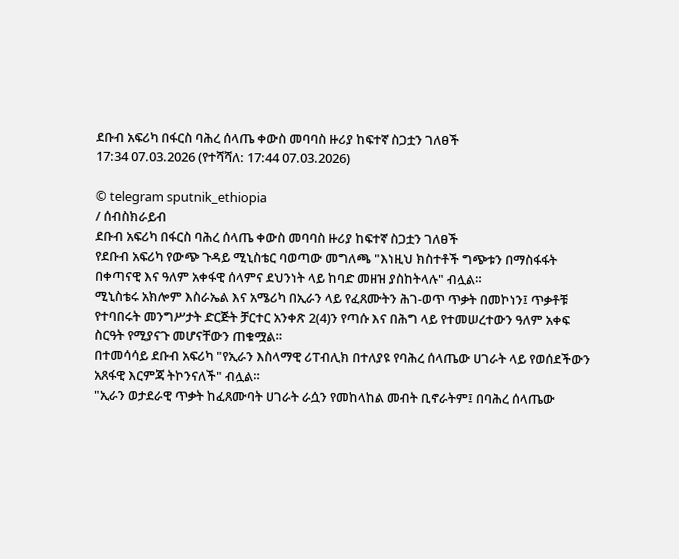ደቡብ አፍሪካ በፋርስ ባሕረ ሰላጤ ቀውስ መባባስ ዙሪያ ከፍተኛ ስጋቷን ገለፀች
17:34 07.03.2026 (የተሻሻለ: 17:44 07.03.2026)

© telegram sputnik_ethiopia
/ ሰብስክራይብ
ደቡብ አፍሪካ በፋርስ ባሕረ ሰላጤ ቀውስ መባባስ ዙሪያ ከፍተኛ ስጋቷን ገለፀች
የደቡብ አፍሪካ የውጭ ጉዳይ ሚኒስቴር ባወጣው መግለጫ "እነዚህ ክስተቶች ግጭቱን በማስፋፋት በቀጣናዊ እና ዓለም አቀፋዊ ሰላምና ደህንነት ላይ ከባድ መዘዝ ያስከትላሉ" ብሏል።
ሚኒስቴሩ አክሎም እስራኤል እና አሜሪካ በኢራን ላይ የፈጸሙትን ሕገ-ወጥ ጥቃት በመኮነን፤ ጥቃቶቹ የተባበሩት መንግሥታት ድርጅት ቻርተር አንቀጽ 2(4)ን የጣሱ እና በሕግ ላይ የተመሠረተውን ዓለም አቀፍ ስርዓት የሚያናጉ መሆናቸውን ጠቁሟል።
በተመሳሳይ ደቡብ አፍሪካ "የኢራን እስላማዊ ሪፐብሊክ በተለያዩ የባሕረ ሰላጤው ሀገራት ላይ የወሰደችውን አጸፋዊ እርምጃ ትኮንናለች" ብሏል።
"ኢራን ወታደራዊ ጥቃት ከፈጸሙባት ሀገራት ራሷን የመከላከል መብት ቢኖራትም፤ በባሕረ ሰላጤው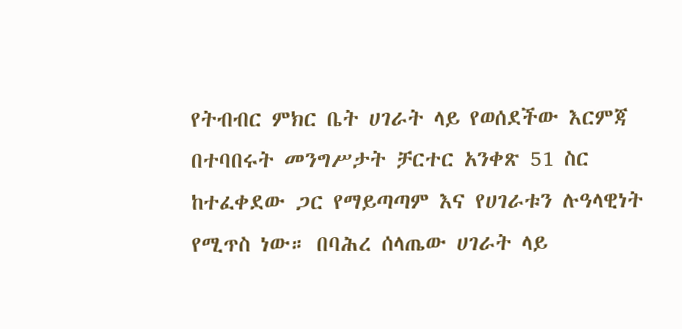የትብብር ምክር ቤት ሀገራት ላይ የወሰደችው እርምጃ በተባበሩት መንግሥታት ቻርተር አንቀጽ 51 ስር ከተፈቀደው ጋር የማይጣጣም እና የሀገራቱን ሉዓላዊነት የሚጥስ ነው። በባሕረ ሰላጤው ሀገራት ላይ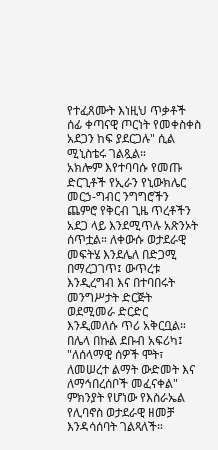የተፈጸሙት እነዚህ ጥቃቶች ሰፊ ቀጣናዊ ጦርነት የመቀስቀስ አደጋን ከፍ ያደርጋሉ" ሲል ሚኒስቴሩ ገልጿል።
አክሎም እየተባባሱ የመጡ ድርጊቶች የኢራን የኒውክሌር መርኃ-ግብር ንግግሮችን ጨምሮ የቅርብ ጊዜ ጥረቶችን አደጋ ላይ እንደሚጥሉ አጽንኦት ሰጥቷል። ለቀውሱ ወታደራዊ መፍትሄ እንደሌለ በድጋሚ በማረጋገጥ፤ ውጥረቱ እንዲረግብ እና በተባበሩት መንግሥታት ድርጅት ወደሚመራ ድርድር እንዲመለሱ ጥሪ አቅርቧል።
በሌላ በኩል ደቡብ አፍሪካ፤ "ለሰላማዊ ሰዎች ሞት፣ ለመሠረተ ልማት ውድመት እና ለማኅበረሰቦች መፈናቀል" ምክንያት የሆነው የእስራኤል የሊባኖስ ወታደራዊ ዘመቻ እንዳሳሰባት ገልጻለች።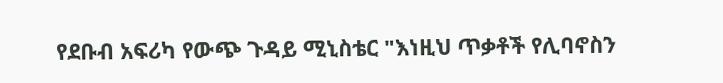የደቡብ አፍሪካ የውጭ ጉዳይ ሚኒስቴር "እነዚህ ጥቃቶች የሊባኖስን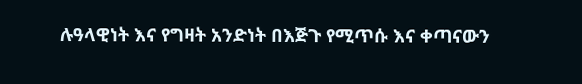ሉዓላዊነት እና የግዛት አንድነት በእጅጉ የሚጥሱ እና ቀጣናውን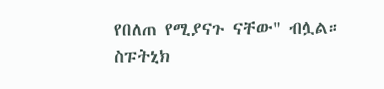የበለጠ የሚያናጉ ናቸው" ብሏል።
ስፑትኒክ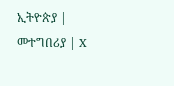ኢትዮጵያ | መተግበሪያ | X